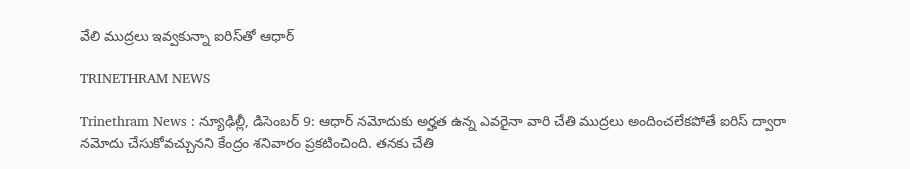వేలి ముద్రలు ఇవ్వకున్నా ఐరిస్‌తో ఆధార్‌

TRINETHRAM NEWS

Trinethram News : న్యూఢిల్లీ, డిసెంబర్‌ 9: ఆధార్‌ నమోదుకు అర్హత ఉన్న ఎవరైనా వారి చేతి ముద్రలు అందించలేకపోతే ఐరిస్‌ ద్వారా నమోదు చేసుకోవచ్చునని కేంద్రం శనివారం ప్రకటించింది. తనకు చేతి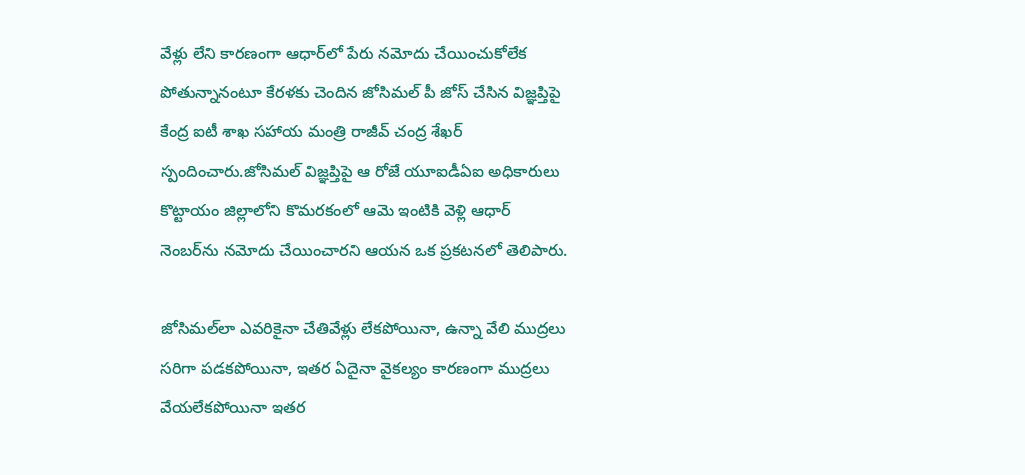వేళ్లు లేని కారణంగా ఆధార్‌లో పేరు నమోదు చేయించుకోలేక పోతున్నానంటూ కేరళకు చెందిన జోసిమల్‌ పీ జోస్‌ చేసిన విజ్ఞప్తిపై కేంద్ర ఐటీ శాఖ సహాయ మంత్రి రాజీవ్‌ చంద్ర శేఖర్‌ స్పందించారు.జోసిమల్‌ విజ్ఞప్తిపై ఆ రోజే యూఐడీఏఐ అధికారులు కొట్టాయం జిల్లాలోని కొమరకంలో ఆమె ఇంటికి వెళ్లి ఆధార్‌ నెంబర్‌ను నమోదు చేయించారని ఆయన ఒక ప్రకటనలో తెలిపారు.

జోసిమల్‌లా ఎవరికైనా చేతివేళ్లు లేకపోయినా, ఉన్నా వేలి ముద్రలు సరిగా పడకపోయినా, ఇతర ఏదైనా వైకల్యం కారణంగా ముద్రలు వేయలేకపోయినా ఇతర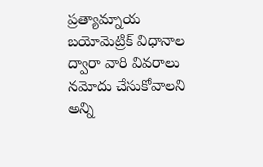ప్రత్యామ్నాయ బయోమెట్రిక్‌ విధానాల ద్వారా వారి వివరాలు నమోదు చేసుకోవాలని అన్ని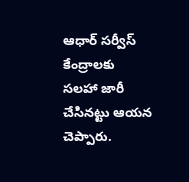ఆధార్‌ సర్వీస్‌ కేంద్రాలకు సలహా జారీ చేసినట్టు ఆయన చెప్పారు.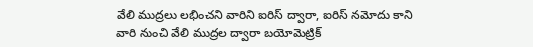వేలి ముద్రలు లభించని వారిని ఐరిస్‌ ద్వారా, ఐరిస్‌ నమోదు కాని వారి నుంచి వేలి ముద్రల ద్వారా బయోమెట్రిక్‌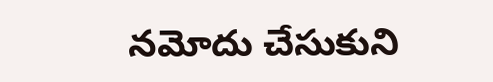నమోదు చేసుకుని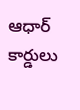ఆధార్‌ కార్డులు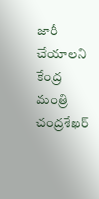జారీ చేయాలని కేంద్ర మంత్రి చంద్రశేఖర్‌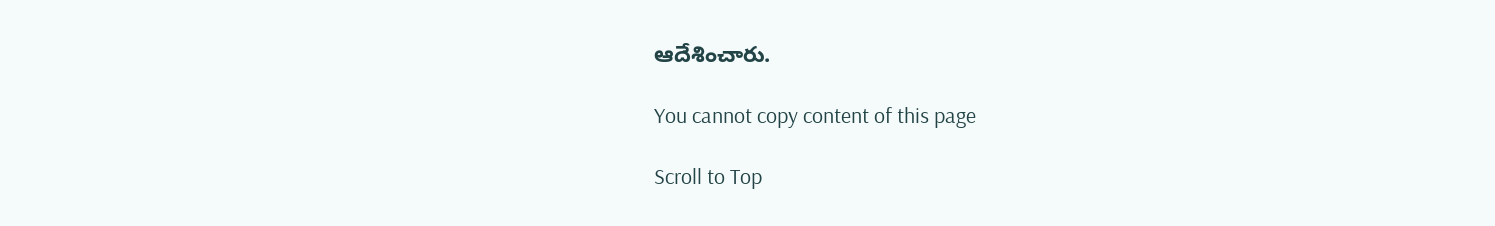ఆదేశించారు.

You cannot copy content of this page

Scroll to Top